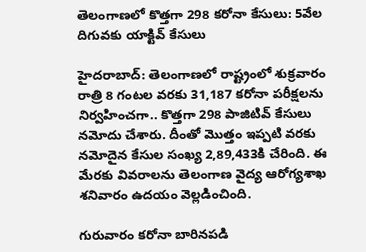తెలంగాణలో కొత్తగా 298 కరోనా కేసులు: 5వేల దిగువకు యాక్టివ్ కేసులు

హైదరాబాద్: తెలంగాణలో రాష్ట్రంలో శుక్రవారం రాత్రి 8 గంటల వరకు 31,187 కరోనా పరీక్షలను నిర్వహించగా.. కొత్తగా 298 పాజిటివ్ కేసులు నమోదు చేశారు. దీంతో మొత్తం ఇప్పటి వరకు నమోదైన కేసుల సంఖ్య 2,89,433కి చేరింది. ఈ మేరకు వివరాలను తెలంగాణ వైద్య ఆరోగ్యశాఖ శనివారం ఉదయం వెల్లడించింది.

గురువారం కరోనా బారినపడి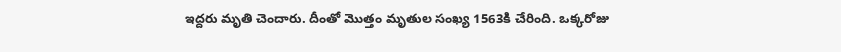ఇద్దరు మృతి చెందారు. దీంతో మొత్తం మృతుల సంఖ్య 1563కి చేరింది. ఒక్కరోజు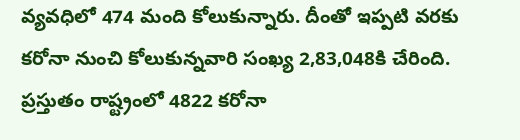వ్యవధిలో 474 మంది కోలుకున్నారు. దీంతో ఇప్పటి వరకు కరోనా నుంచి కోలుకున్నవారి సంఖ్య 2,83,048కి చేరింది. ప్రస్తుతం రాష్ట్రంలో 4822 కరోనా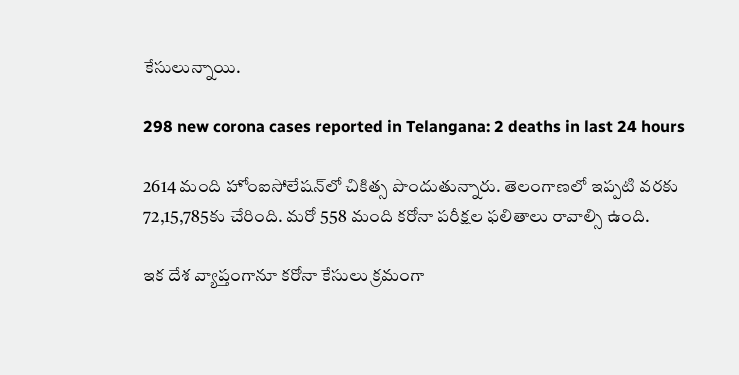కేసులున్నాయి.

298 new corona cases reported in Telangana: 2 deaths in last 24 hours

2614 మంది హోంఐసోలేషన్‌లో చికిత్స పొందుతున్నారు. తెలంగాణలో ఇప్పటి వరకు 72,15,785కు చేరింది. మరో 558 మంది కరోనా పరీక్షల ఫలితాలు రావాల్సి ఉంది.

ఇక దేశ వ్యాప్తంగానూ కరోనా కేసులు క్రమంగా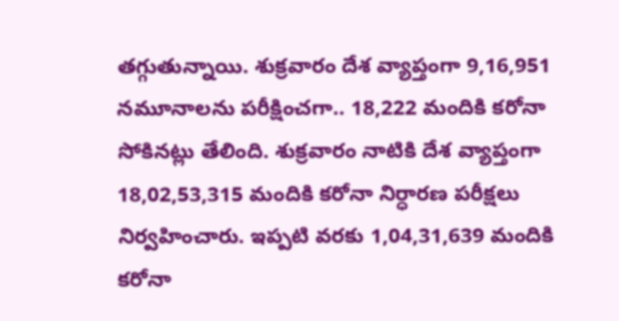తగ్గుతున్నాయి. శుక్రవారం దేశ వ్యాప్తంగా 9,16,951 నమూనాలను పరీక్షించగా.. 18,222 మందికి కరోనా సోకినట్లు తేలింది. శుక్రవారం నాటికి దేశ వ్యాప్తంగా 18,02,53,315 మందికి కరోనా నిర్ధారణ పరీక్షలు నిర్వహించారు. ఇప్పటి వరకు 1,04,31,639 మందికి కరోనా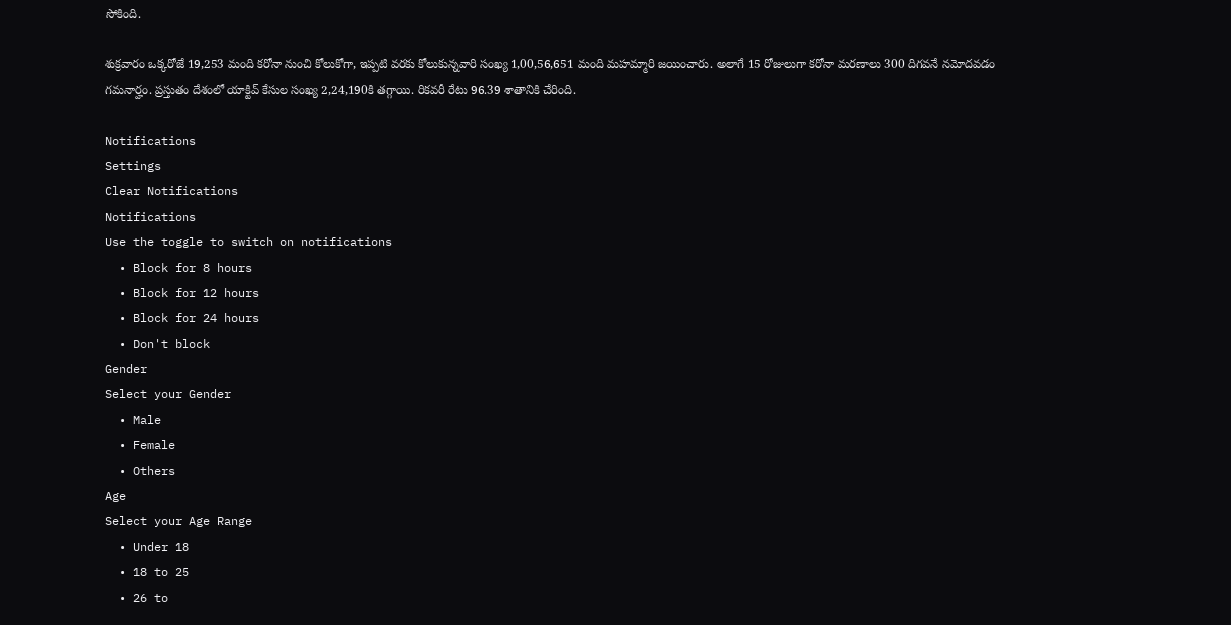సోకింది.

శుక్రవారం ఒక్కరోజే 19,253 మంది కరోనా నుంచి కోలుకోగా, ఇప్పటి వరకు కోలుకున్నవారి సంఖ్య 1,00,56,651 మంది మహమ్మారి జయించారు. అలాగే 15 రోజులుగా కరోనా మరణాలు 300 దిగవనే నమోదవడం గమనార్హం. ప్రస్తుతం దేశంలో యాక్టివ్ కేసుల సంఖ్య 2,24,190కి తగ్గాయి. రికవరీ రేటు 96.39 శాతానికి చేరింది.

Notifications
Settings
Clear Notifications
Notifications
Use the toggle to switch on notifications
  • Block for 8 hours
  • Block for 12 hours
  • Block for 24 hours
  • Don't block
Gender
Select your Gender
  • Male
  • Female
  • Others
Age
Select your Age Range
  • Under 18
  • 18 to 25
  • 26 to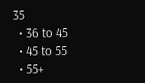35
  • 36 to 45
  • 45 to 55
  • 55+